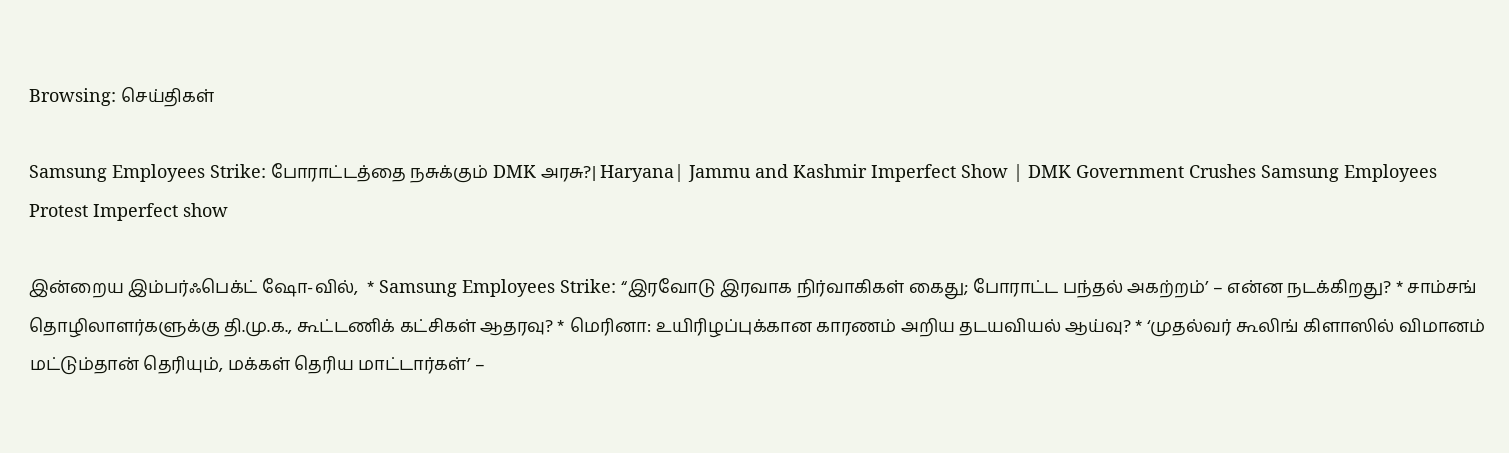Browsing: செய்திகள்

Samsung Employees Strike: போராட்டத்தை நசுக்கும் DMK அரசு?| Haryana| Jammu and Kashmir Imperfect Show | DMK Government Crushes Samsung Employees Protest Imperfect show

இன்றைய இம்பர்ஃபெக்ட் ஷோ-வில்,  * Samsung Employees Strike: “இரவோடு இரவாக நிர்வாகிகள் கைது; போராட்ட பந்தல் அகற்றம்’ – என்ன நடக்கிறது? * சாம்சங் தொழிலாளர்களுக்கு தி.மு.க., கூட்டணிக் கட்சிகள் ஆதரவு? * மெரினா: உயிரிழப்புக்கான காரணம் அறிய தடயவியல் ஆய்வு? * ‘முதல்வர் கூலிங் கிளாஸில் விமானம் மட்டும்தான் தெரியும், மக்கள் தெரிய மாட்டார்கள்’ –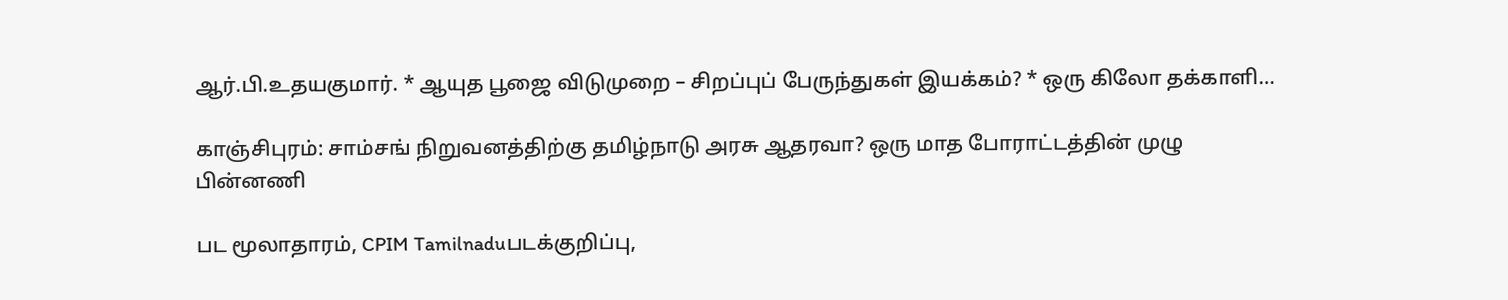ஆர்.பி.உதயகுமார். * ஆயுத பூஜை விடுமுறை – சிறப்புப் பேருந்துகள் இயக்கம்? * ஒரு கிலோ தக்காளி…

காஞ்சிபுரம்: சாம்சங் நிறுவனத்திற்கு தமிழ்நாடு அரசு ஆதரவா? ஒரு மாத போராட்டத்தின் முழு பின்னணி

பட மூலாதாரம், CPIM Tamilnaduபடக்குறிப்பு,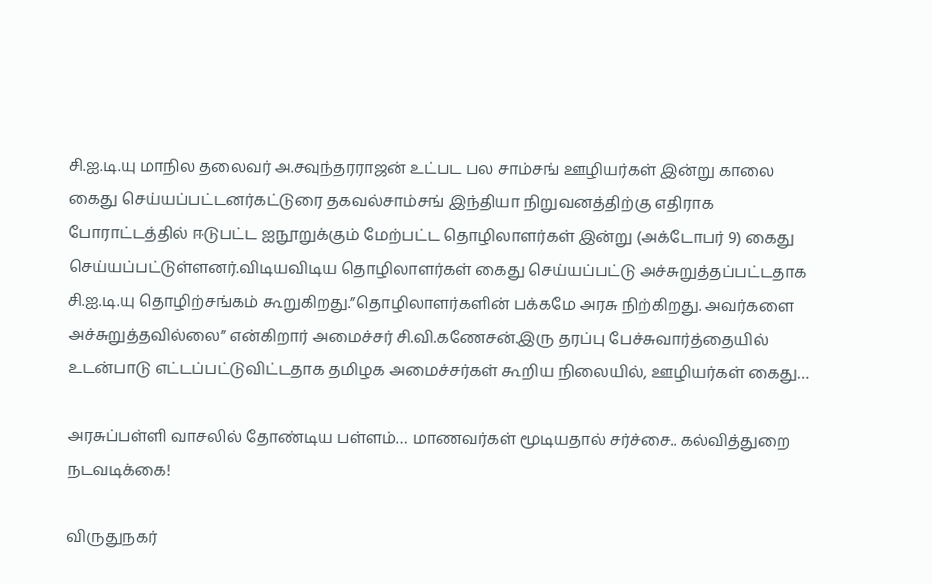சி.ஐ.டி.யு மாநில தலைவர் அ.சவுந்தரராஜன் உட்பட பல சாம்சங் ஊழியர்கள் இன்று காலை கைது செய்யப்பட்டனர்கட்டுரை தகவல்சாம்சங் இந்தியா நிறுவனத்திற்கு எதிராக போராட்டத்தில் ஈடுபட்ட ஐநூறுக்கும் மேற்பட்ட தொழிலாளர்கள் இன்று (அக்டோபர் 9) கைது செய்யப்பட்டுள்ளனர்.விடியவிடிய தொழிலாளர்கள் கைது செய்யப்பட்டு அச்சுறுத்தப்பட்டதாக சி.ஐ.டி.யு தொழிற்சங்கம் கூறுகிறது.”தொழிலாளர்களின் பக்கமே அரசு நிற்கிறது. அவர்களை அச்சுறுத்தவில்லை” என்கிறார் அமைச்சர் சி.வி.கணேசன்.இரு தரப்பு பேச்சுவார்த்தையில் உடன்பாடு எட்டப்பட்டுவிட்டதாக தமிழக அமைச்சர்கள் கூறிய நிலையில், ஊழியர்கள் கைது…

அரசுப்பள்ளி வாசலில் தோண்டிய பள்ளம்… மாணவர்கள் மூடியதால் சர்ச்சை.. கல்வித்துறை நடவடிக்கை!

விருதுநகர்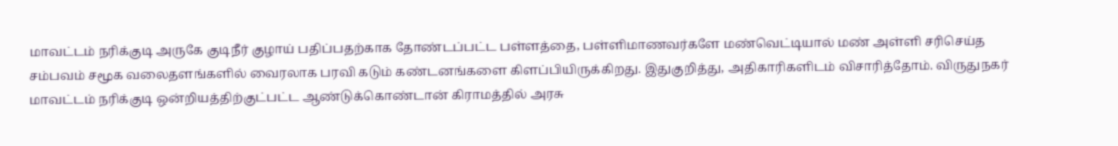மாவட்டம் நரிக்குடி அருகே குடிநீர் குழாய் பதிப்பதற்காக தோண்டப்பட்ட பள்ளத்தை, பள்ளிமாணவர்களே மண்வெட்டியால் மண் அள்ளி சரிசெய்த சம்பவம் சமூக வலைதளங்களில் வைரலாக பரவி கடும் கண்டனங்களை கிளப்பியிருக்கிறது. இதுகுறித்து, அதிகாரிகளிடம் விசாரித்தோம். விருதுநகர் மாவட்டம் நரிக்குடி ஒன்றியத்திற்குட்பட்ட ஆண்டுக்கொண்டான் கிராமத்தில் அரசு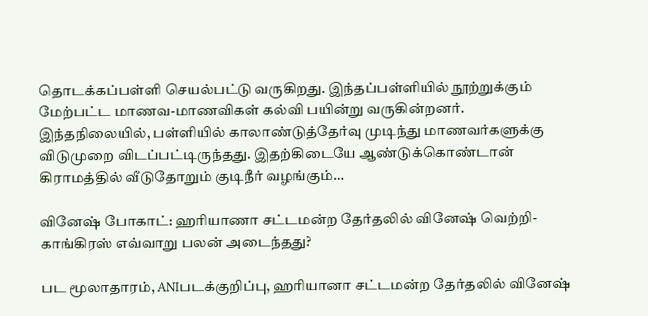தொடக்கப்பள்ளி செயல்பட்டு வருகிறது. இந்தப்பள்ளியில் நூற்றுக்கும் மேற்பட்ட மாணவ-மாணவிகள் கல்வி பயின்று வருகின்றனர். இந்தநிலையில், பள்ளியில் காலாண்டுத்தேர்வு முடிந்து மாணவர்களுக்கு விடுமுறை விடப்பட்டிருந்தது. இதற்கிடையே ஆண்டுக்கொண்டான் கிராமத்தில் வீடுதோறும் குடிநீர் வழங்கும்…

வினேஷ் போகாட்: ஹரியாணா சட்டமன்ற தேர்தலில் வினேஷ் வெற்றி- காங்கிரஸ் எவ்வாறு பலன் அடைந்தது?

பட மூலாதாரம், ANIபடக்குறிப்பு, ஹரியானா சட்டமன்ற தேர்தலில் வினேஷ்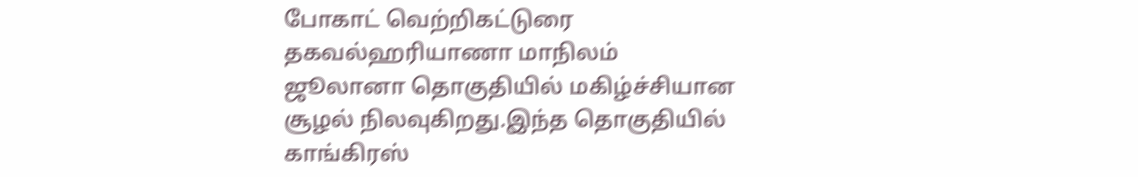போகாட் வெற்றிகட்டுரை தகவல்ஹரியாணா மாநிலம் ஜூலானா தொகுதியில் மகிழ்ச்சியான சூழல் நிலவுகிறது.இந்த தொகுதியில் காங்கிரஸ்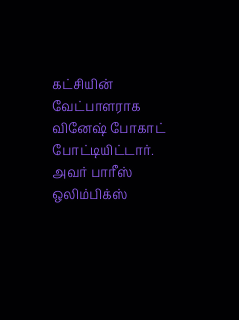கட்சியின் வேட்பாளராக வினேஷ் போகாட் போட்டியிட்டார். அவர் பாரீஸ் ஒலிம்பிக்ஸ்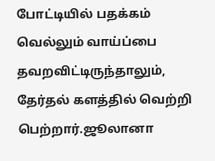போட்டியில் பதக்கம் வெல்லும் வாய்ப்பை தவறவிட்டிருந்தாலும், தேர்தல் களத்தில் வெற்றி பெற்றார்.ஜூலானா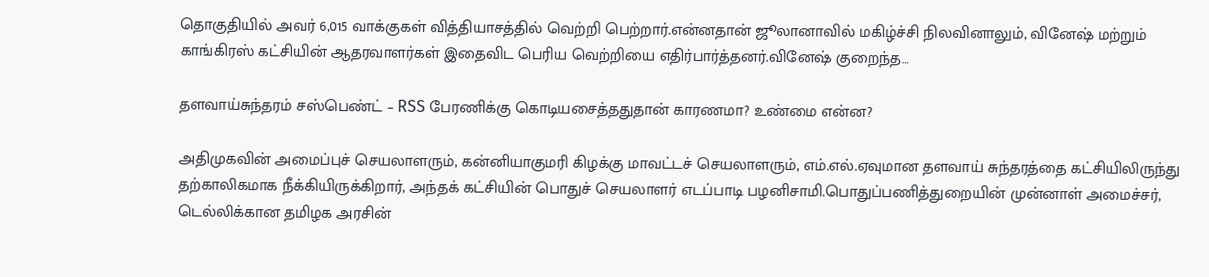தொகுதியில் அவர் 6,015 வாக்குகள் வித்தியாசத்தில் வெற்றி பெற்றார்.என்னதான் ஜூலானாவில் மகிழ்ச்சி நிலவினாலும், வினேஷ் மற்றும் காங்கிரஸ் கட்சியின் ஆதரவாளர்கள் இதைவிட பெரிய வெற்றியை எதிர்பார்த்தனர்.வினேஷ் குறைந்த…

தளவாய்சுந்தரம் சஸ்பெண்ட் – RSS பேரணிக்கு கொடியசைத்ததுதான் காரணமா? உண்மை என்ன?

அதிமுகவின் அமைப்புச் செயலாளரும், கன்னியாகுமரி கிழக்கு மாவட்டச் செயலாளரும், எம்.எல்.ஏவுமான தளவாய் சுந்தரத்தை கட்சியிலிருந்து தற்காலிகமாக நீக்கியிருக்கிறார், அந்தக் கட்சியின் பொதுச் செயலாளர் எடப்பாடி பழனிசாமி.பொதுப்பணித்துறையின் முன்னாள் அமைச்சர், டெல்லிக்கான தமிழக அரசின்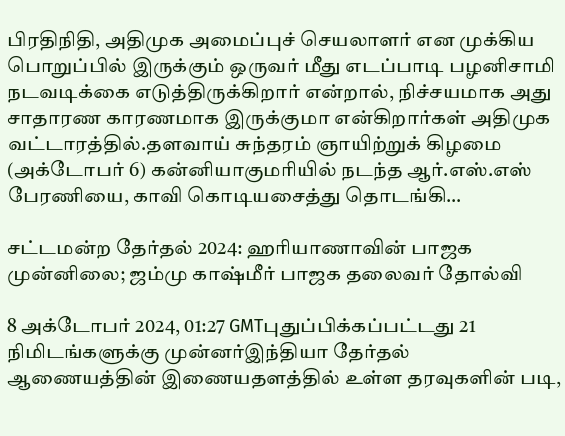பிரதிநிதி, அதிமுக அமைப்புச் செயலாளர் என முக்கிய பொறுப்பில் இருக்கும் ஒருவர் மீது எடப்பாடி பழனிசாமி நடவடிக்கை எடுத்திருக்கிறார் என்றால், நிச்சயமாக அது சாதாரண காரணமாக இருக்குமா என்கிறார்கள் அதிமுக வட்டாரத்தில்.தளவாய் சுந்தரம் ஞாயிற்றுக் கிழமை (அக்டோபர் 6) கன்னியாகுமரியில் நடந்த ஆர்.எஸ்.எஸ் பேரணியை, காவி கொடியசைத்து தொடங்கி…

சட்டமன்ற தேர்தல் 2024: ஹரியாணாவின் பாஜக முன்னிலை; ஜம்மு காஷ்மீர் பாஜக தலைவர் தோல்வி

8 அக்டோபர் 2024, 01:27 GMTபுதுப்பிக்கப்பட்டது 21 நிமிடங்களுக்கு முன்னர்இந்தியா தேர்தல் ஆணையத்தின் இணையதளத்தில் உள்ள தரவுகளின் படி,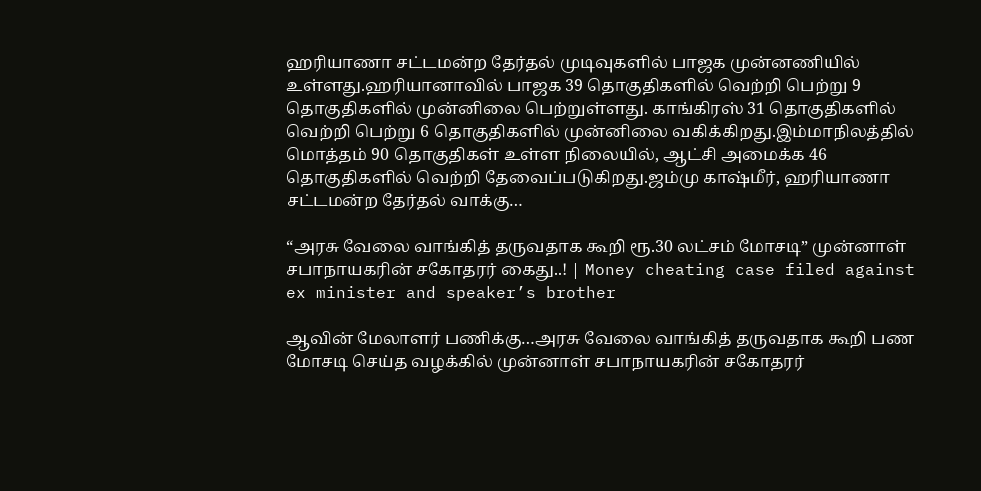ஹரியாணா சட்டமன்ற தேர்தல் முடிவுகளில் பாஜக முன்னணியில் உள்ளது.ஹரியானாவில் பாஜக 39 தொகுதிகளில் வெற்றி பெற்று 9 தொகுதிகளில் முன்னிலை பெற்றுள்ளது. காங்கிரஸ் 31 தொகுதிகளில் வெற்றி பெற்று 6 தொகுதிகளில் முன்னிலை வகிக்கிறது.இம்மாநிலத்தில் மொத்தம் 90 தொகுதிகள் உள்ள நிலையில், ஆட்சி அமைக்க 46 தொகுதிகளில் வெற்றி தேவைப்படுகிறது.ஜம்மு காஷ்மீர், ஹரியாணா சட்டமன்ற தேர்தல் வாக்கு…

“அரசு வேலை வாங்கித் தருவதாக கூறி ரூ.30 லட்சம் மோசடி” முன்னாள் சபாநாயகரின் சகோதரர் கைது..! | Money cheating case filed against ex minister and speaker’s brother

ஆவின் மேலாளர் பணிக்கு…அரசு வேலை வாங்கித் தருவதாக கூறி பண மோசடி செய்த வழக்கில் முன்னாள் சபாநாயகரின் சகோதரர்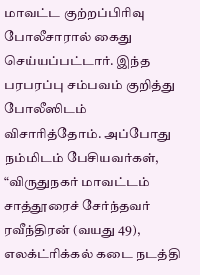மாவட்ட குற்றப்பிரிவு போலீசாரால் கைது செய்யப்பட்டார். இந்த பரபரப்பு சம்பவம் குறித்து போலீஸிடம் விசாரித்தோம். அப்போது நம்மிடம் பேசியவர்கள், “விருதுநகர் மாவட்டம் சாத்தூரைச் சேர்ந்தவர் ரவீந்திரன் (வயது 49), எலக்ட்ரிக்கல் கடை நடத்தி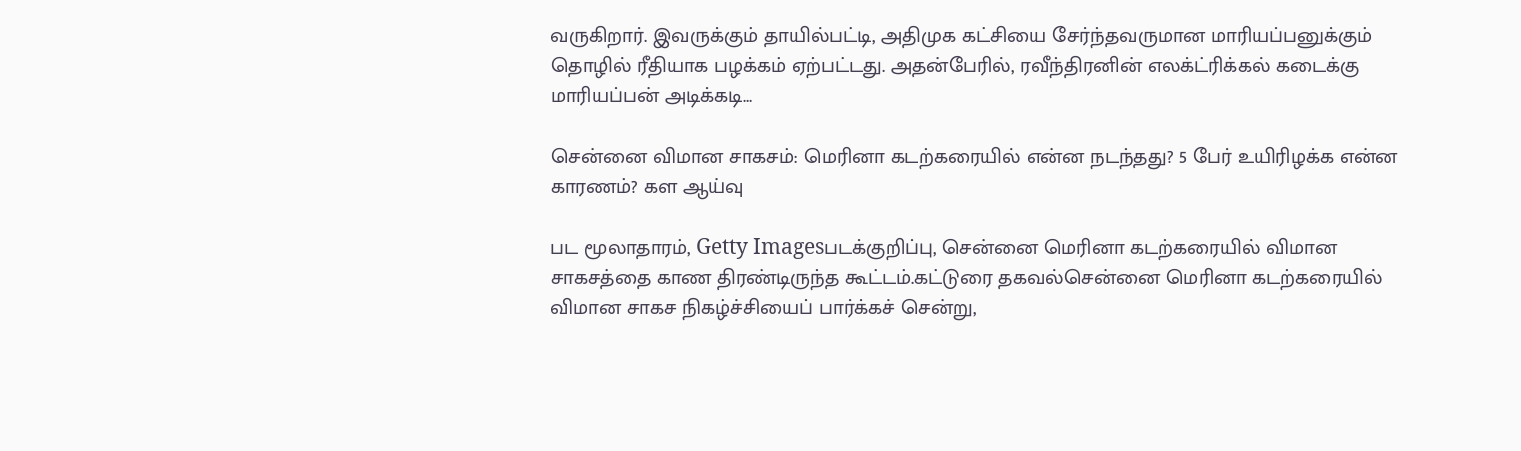வருகிறார். இவருக்கும் தாயில்பட்டி, அதிமுக கட்சியை சேர்ந்தவருமான மாரியப்பனுக்கும் தொழில் ரீதியாக பழக்கம் ஏற்பட்டது. அதன்பேரில், ரவீந்திரனின் எலக்ட்ரிக்கல் கடைக்கு மாரியப்பன் அடிக்கடி…

சென்னை விமான சாகசம்: மெரினா கடற்கரையில் என்ன நடந்தது? 5 பேர் உயிரிழக்க என்ன காரணம்? கள ஆய்வு

பட மூலாதாரம், Getty Imagesபடக்குறிப்பு, சென்னை மெரினா கடற்கரையில் விமான சாகசத்தை காண திரண்டிருந்த கூட்டம்.கட்டுரை தகவல்சென்னை மெரினா கடற்கரையில் விமான சாகச நிகழ்ச்சியைப் பார்க்கச் சென்று,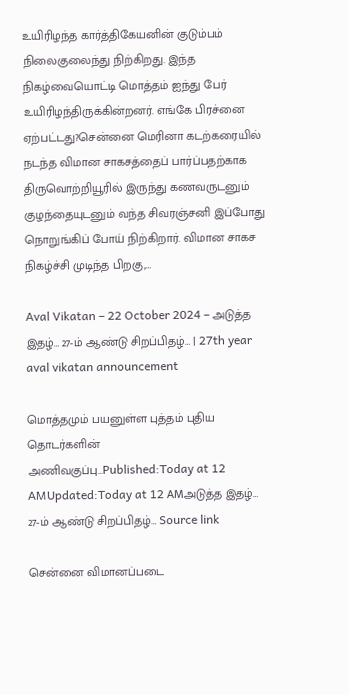உயிரிழந்த கார்த்திகேயனின் குடும்பம் நிலைகுலைந்து நிற்கிறது. இந்த நிகழ்வையொட்டி மொத்தம் ஐந்து பேர் உயிரிழந்திருக்கின்றனர். எங்கே பிரச்னை ஏற்பட்டது?சென்னை மெரினா கடற்கரையில் நடந்த விமான சாகசத்தைப் பார்ப்பதற்காக திருவொற்றியூரில் இருந்து கணவருடனும் குழந்தையுடனும் வந்த சிவரஞ்சனி இப்போது நொறுங்கிப் போய் நிற்கிறார். விமான சாகச நிகழ்ச்சி முடிந்த பிறகு,…

Aval Vikatan – 22 October 2024 – அடுத்த இதழ்… 27-ம் ஆண்டு சிறப்பிதழ்… | 27th year aval vikatan announcement

மொத்தமும் பயனுள்ள புத்தம் புதிய தொடர்களின் அணிவகுப்பு…Published:Today at 12 AMUpdated:Today at 12 AMஅடுத்த இதழ்… 27-ம் ஆண்டு சிறப்பிதழ்… Source link

சென்னை விமானப்படை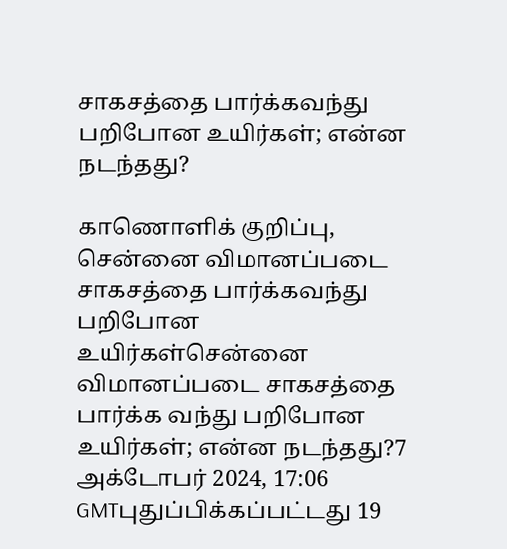சாகசத்தை பார்க்கவந்து பறிபோன உயிர்கள்; என்ன நடந்தது?

காணொளிக் குறிப்பு, சென்னை விமானப்படை சாகசத்தை பார்க்கவந்து பறிபோன உயிர்கள்சென்னை விமானப்படை சாகசத்தை பார்க்க வந்து பறிபோன உயிர்கள்; என்ன நடந்தது?7 அக்டோபர் 2024, 17:06 GMTபுதுப்பிக்கப்பட்டது 19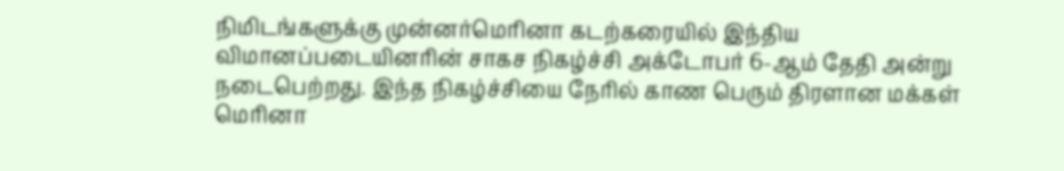நிமிடங்களுக்கு முன்னர்மெரினா கடற்கரையில் இந்திய விமானப்படையினரின் சாகச நிகழ்ச்சி அக்டோபர் 6-ஆம் தேதி அன்று நடைபெற்றது. இந்த நிகழ்ச்சியை நேரில் காண பெரும் திரளான மக்கள் மெரினா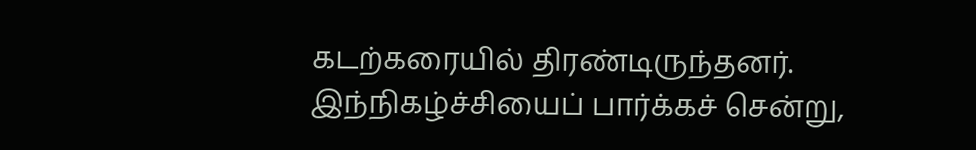கடற்கரையில் திரண்டிருந்தனர். இந்நிகழ்ச்சியைப் பார்க்கச் சென்று,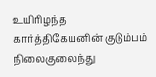உயிரிழந்த கார்த்திகேயனின் குடும்பம் நிலைகுலைந்து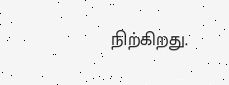நிற்கிறது.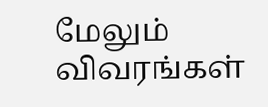மேலும் விவரங்கள்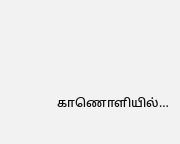காணொளியில்…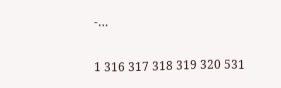-…

1 316 317 318 319 320 531